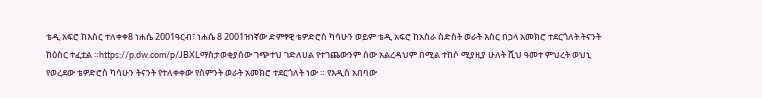ቴዲ አፍሮ ከእስር ተለቀቀ8 ነሐሴ 2001ዓርብ፣ ነሐሴ 8 2001ዝነኛው ድምፃዊ ቴዎድሮስ ካሳሁን ወይም ቴዲ አፍሮ ከአስራ ስድስት ወራት እስር በኃላ አመክሮ ተደርጎለት ትናንት ከዕስር ተፈቷል ።https://p.dw.com/p/JBXLማስታወቂያሰው ገጭተህ ገድለሀል የተገጨውንም ሰው አልረዳህም በሚል ተከሶ ሚያዚያ ሁለት ሺህ ዓመተ ምህረት ወህኒ የወረደው ቴዎድሮስ ካሳሁን ትናንት የተለቀቀው የስምንት ወራት አመክሮ ተደርጎለት ነው ። የእዲስ አበባው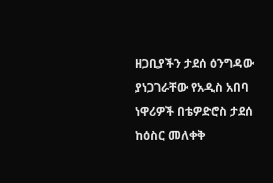ዘጋቢያችን ታደሰ ዕንግዳው ያነጋገራቸው የአዲስ አበባ ነዋሪዎች በቴዎድሮስ ታደሰ ከዕስር መለቀቅ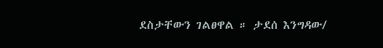ደስታቸውን ገልፀዋል ። ታደሰ እንግዳው/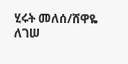ሂሩት መለሰ/ሸዋዬ ለገሠ